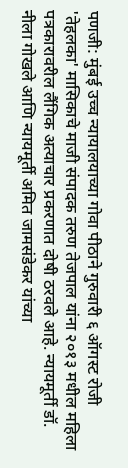पणजी: मुंबई उच्च न्यायालयाच्या गोवा पीठाने गुरुवारी ६ ऑगस्ट रोजी 'तेहलका' मासिकाचे माजी संपादक तरुण तेजपाल यांना २०१३ मधील महिला पत्रकारावरील लैंगिक अत्याचार प्रकरणात दोषी ठरवले आहे. न्यायमूर्ती डॉ. नीला गोखले आणि न्यायमूर्ती अमित जामसंडेकर यांच्या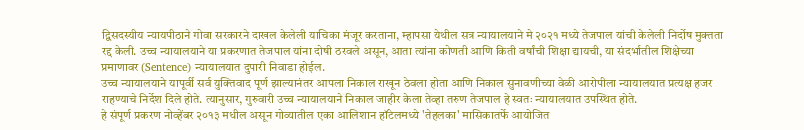द्विसदस्यीय न्यायपीठाने गोवा सरकारने दाखल केलेली याचिका मंजूर करताना, म्हापसा येथील सत्र न्यायालयाने मे २०२१ मध्ये तेजपाल यांची केलेली निर्दोष मुक्तता रद्द केली. उच्च न्यायालयाने या प्रकरणात तेजपाल यांना दोषी ठरवले असून, आता त्यांना कोणती आणि किती वर्षांची शिक्षा द्यायची, या संदर्भातील शिक्षेच्या प्रमाणावर (Sentence) न्यायालयात दुपारी निवाडा होईल.
उच्च न्यायालयाने यापूर्वी सर्व युक्तिवाद पूर्ण झाल्यानंतर आपला निकाल राखून ठेवला होता आणि निकाल सुनावणीच्या वेळी आरोपीला न्यायालयात प्रत्यक्ष हजर राहण्याचे निर्देश दिले होते. त्यानुसार, गुरुवारी उच्च न्यायालयाने निकाल जाहीर केला तेव्हा तरुण तेजपाल हे स्वतः न्यायालयात उपस्थित होते.
हे संपूर्ण प्रकरण नोव्हेंबर २०१३ मधील असून गोव्यातील एका आलिशान हॉटेलमध्ये 'तेहलका' मासिकातर्फे आयोजित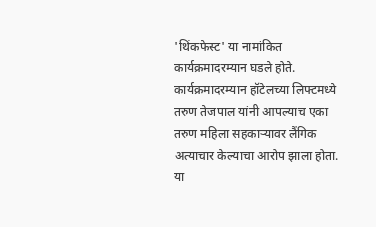'थिंकफेस्ट' या नामांकित कार्यक्रमादरम्यान घडले होते. कार्यक्रमादरम्यान हॉटेलच्या लिफ्टमध्ये तरुण तेजपाल यांनी आपल्याच एका तरुण महिला सहकाऱ्यावर लैंगिक अत्याचार केल्याचा आरोप झाला होता. या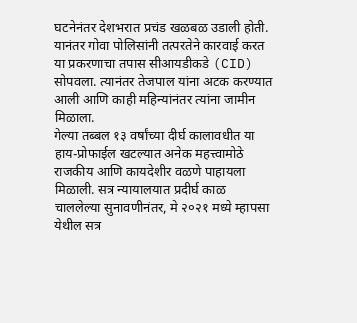घटनेनंतर देशभरात प्रचंड खळबळ उडाली होती. यानंतर गोवा पोलिसांनी तत्परतेने कारवाई करत या प्रकरणाचा तपास सीआयडीकडे (CID) सोपवला. त्यानंतर तेजपाल यांना अटक करण्यात आली आणि काही महिन्यांनंतर त्यांना जामीन मिळाला.
गेल्या तब्बल १३ वर्षांच्या दीर्घ कालावधीत या हाय-प्रोफाईल खटल्यात अनेक महत्त्वामोठे राजकीय आणि कायदेशीर वळणे पाहायला मिळाली. सत्र न्यायालयात प्रदीर्घ काळ चाललेल्या सुनावणीनंतर, मे २०२१ मध्ये म्हापसा येथील सत्र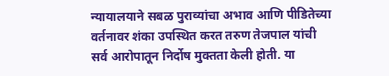न्यायालयाने सबळ पुराव्यांचा अभाव आणि पीडितेच्या वर्तनावर शंका उपस्थित करत तरुण तेजपाल यांची सर्व आरोपातून निर्दोष मुक्तता केली होती. या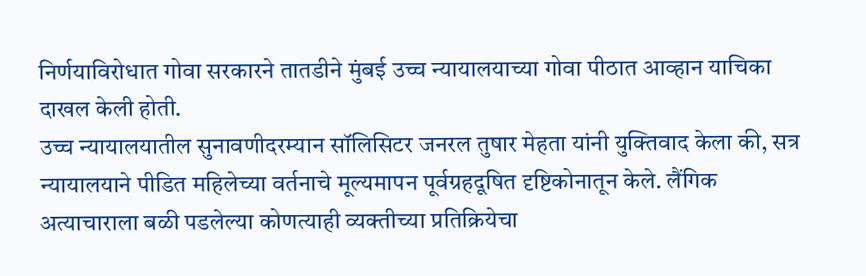निर्णयाविरोधात गोवा सरकारने तातडीने मुंबई उच्च न्यायालयाच्या गोवा पीठात आव्हान याचिका दाखल केली होती.
उच्च न्यायालयातील सुनावणीदरम्यान सॉलिसिटर जनरल तुषार मेहता यांनी युक्तिवाद केला की, सत्र न्यायालयाने पीडित महिलेच्या वर्तनाचे मूल्यमापन पूर्वग्रहदूषित दृष्टिकोनातून केले. लैंगिक अत्याचाराला बळी पडलेल्या कोणत्याही व्यक्तीच्या प्रतिक्रियेचा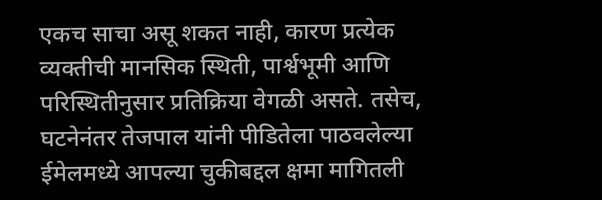एकच साचा असू शकत नाही, कारण प्रत्येक व्यक्तीची मानसिक स्थिती, पार्श्वभूमी आणि परिस्थितीनुसार प्रतिक्रिया वेगळी असते. तसेच, घटनेनंतर तेजपाल यांनी पीडितेला पाठवलेल्या ईमेलमध्ये आपल्या चुकीबद्दल क्षमा मागितली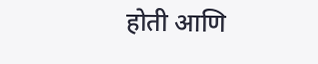होती आणि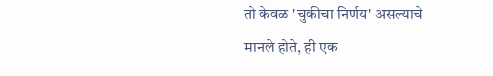तो केवळ 'चुकीचा निर्णय' असल्याचे मानले होते, ही एक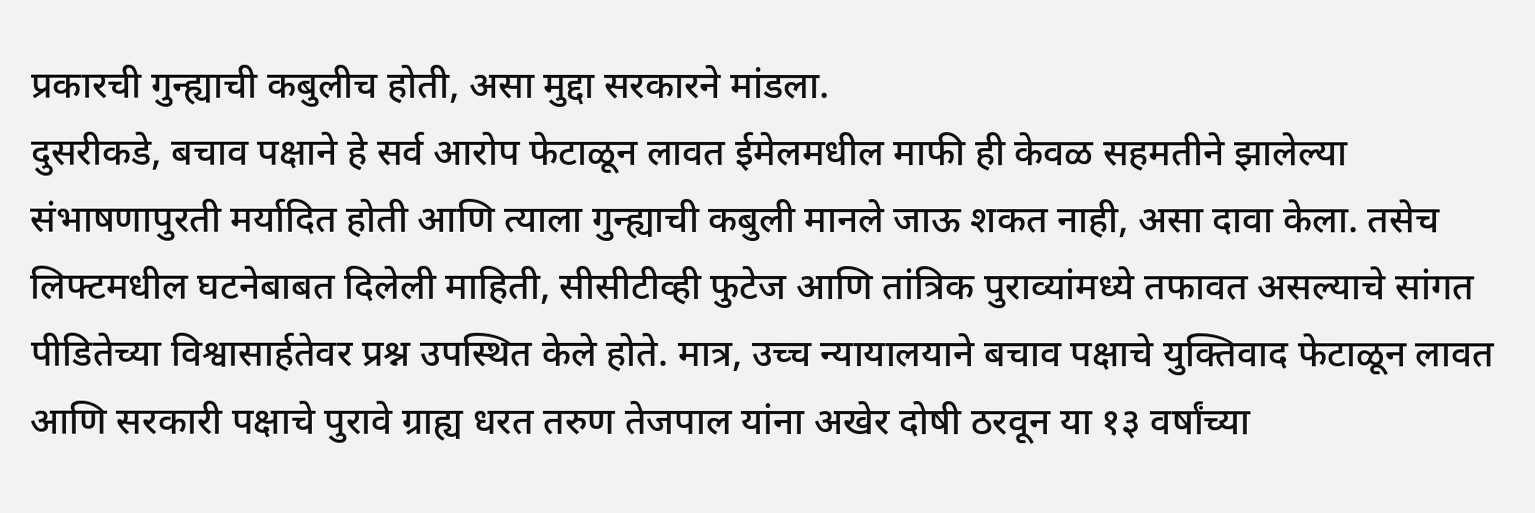प्रकारची गुन्ह्याची कबुलीच होती, असा मुद्दा सरकारने मांडला.
दुसरीकडे, बचाव पक्षाने हे सर्व आरोप फेटाळून लावत ईमेलमधील माफी ही केवळ सहमतीने झालेल्या संभाषणापुरती मर्यादित होती आणि त्याला गुन्ह्याची कबुली मानले जाऊ शकत नाही, असा दावा केला. तसेच लिफ्टमधील घटनेबाबत दिलेली माहिती, सीसीटीव्ही फुटेज आणि तांत्रिक पुराव्यांमध्ये तफावत असल्याचे सांगत पीडितेच्या विश्वासार्हतेवर प्रश्न उपस्थित केले होते. मात्र, उच्च न्यायालयाने बचाव पक्षाचे युक्तिवाद फेटाळून लावत आणि सरकारी पक्षाचे पुरावे ग्राह्य धरत तरुण तेजपाल यांना अखेर दोषी ठरवून या १३ वर्षांच्या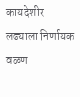कायदेशीर लढ्याला निर्णायक वळण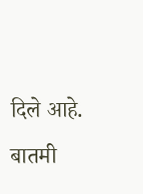दिले आहे.
बातमी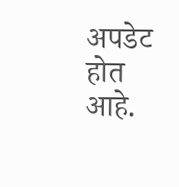अपडेट होत आहे.